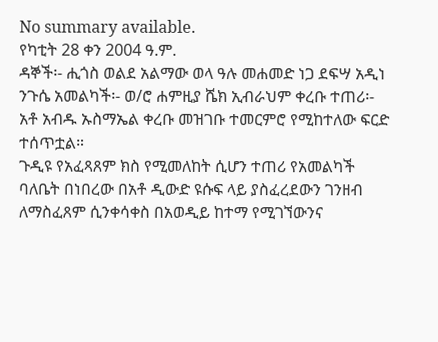No summary available.
የካቲት 28 ቀን 2004 ዓ.ም.
ዳኞች፡- ሒጎስ ወልደ አልማው ወላ ዓሉ መሐመድ ነጋ ደፍሣ አዲነ ንጉሴ አመልካች፡- ወ/ሮ ሐምዚያ ሼክ ኢብራህም ቀረቡ ተጠሪ፡- አቶ አብዱ ኡስማኤል ቀረቡ መዝገቡ ተመርምሮ የሚከተለው ፍርድ ተሰጥቷል።
ጉዲዩ የአፈጻጸም ክስ የሚመለከት ሲሆን ተጠሪ የአመልካች ባለቤት በነበረው በአቶ ዲውድ ዩሱፍ ላይ ያስፈረደውን ገንዘብ ለማስፈጸም ሲንቀሳቀስ በአወዲይ ከተማ የሚገኘውንና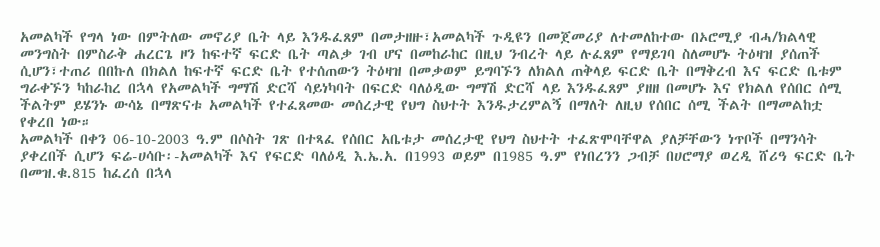አመልካች የግላ ነው በምትለው መኖሪያ ቤት ላይ እንዱፈጸም በመታዘዙ፣አመልካች ጉዲዩን በመጀመሪያ ለተመለከተው በኦሮሚያ ብሓ/ክልላዊ መንግስት በምስራቅ ሐረርጌ ዞን ከፍተኛ ፍርድ ቤት ጣልቃ ገብ ሆና በመከራከር በዚህ ንብረት ላይ ሉፈጸም የማይገባ ስለመሆኑ ትዕዛዝ ያሰጠች ሲሆን፣ተጠሪ በበኩለ በክልለ ከፍተኛ ፍርድ ቤት የተሰጠውን ትዕዛዝ በመቃወም ይግባኙን ለክልለ ጠቅላይ ፍርድ ቤት በማቅረብ እና ፍርድ ቤቱም ግራቀኙን ካከራከረ በኋላ የአመልካች ግማሽ ድርሻ ሳይነካባት በፍርድ ባለዕዲው ግማሽ ድርሻ ላይ እንዱፈጸም ያዘዘ በመሆኑ እና የክልለ የሰበር ሰሚ ችልትም ይሄንኑ ውሳኔ በማጽናቱ አመልካች የተፈጸመው መሰረታዊ የህግ ስህተት እንዱታረምልኝ በማለት ለዚህ የሰበር ሰሚ ችልት በማመልከቷ የቀረበ ነው።
አመልካች በቀን 06-10-2003 ዓ.ም በሶስት ገጽ በተጻፈ የሰበር አቤቱታ መሰረታዊ የህግ ስህተት ተፈጽሞባቸዋል ያለቻቸውን ነጥቦች በማንሳት ያቀረበች ሲሆን ፍሬ-ሀሳቡ፡-አመልካች እና የፍርድ ባለዕዲ እ.ኤ.አ. በ1993 ወይም በ1985 ዓ.ም የነበረንን ጋብቻ በሀሮማያ ወረዲ ሸሪዓ ፍርድ ቤት በመዝ.ቁ.815 ከፈረሰ በኋላ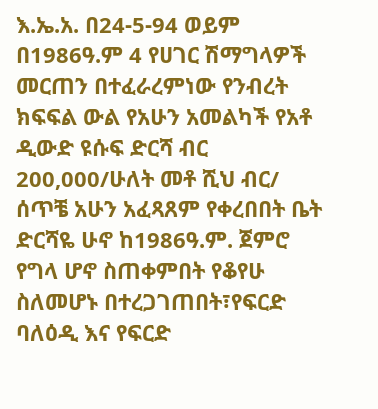እ.ኤ.አ. በ24-5-94 ወይም በ1986ዓ.ም 4 የሀገር ሽማግላዎች መርጠን በተፈራረምነው የንብረት ክፍፍል ውል የአሁን አመልካች የአቶ ዲውድ ዩሱፍ ድርሻ ብር 200,000/ሁለት መቶ ሺህ ብር/ ሰጥቼ አሁን አፈጻጸም የቀረበበት ቤት ድርሻዬ ሁኖ ከ1986ዓ.ም. ጀምሮ የግላ ሆኖ ስጠቀምበት የቆየሁ ስለመሆኑ በተረጋገጠበት፣የፍርድ ባለዕዲ እና የፍርድ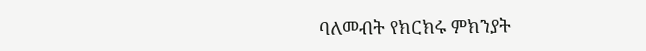ባለመብት የክርክሩ ምክንያት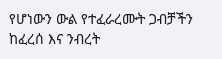የሆነውን ውል የተፈራረሙት ጋብቻችን ከፈረሰ እና ንብረት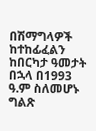በሽማግላዎች ከተከፊፈልን ከበርካታ ዓመታት በኋላ በ1993 ዓ.ም ስለመሆኑ ግልጽ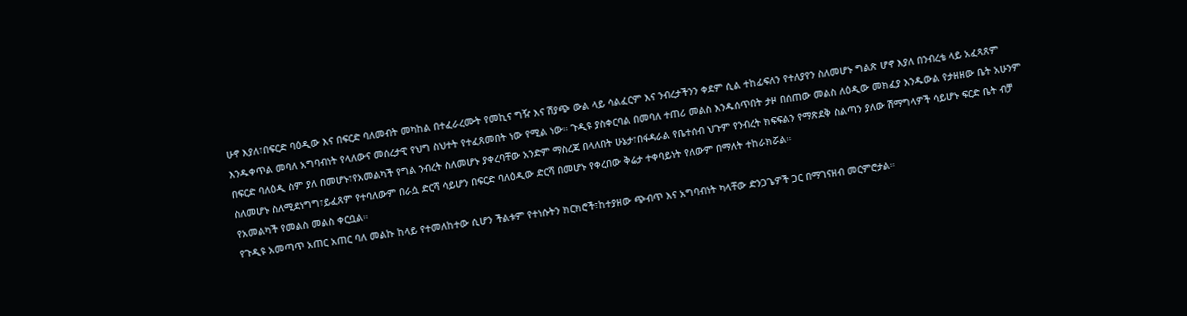ሁኖ እያለ፣በፍርድ ባዕዲው እና በፍርድ ባለመብት መካከል በተፈራረሙት የመኪና ግዥ እና ሽያጭ ውል ላይ ሳልፈርም እና ንብረታችንን ቀደም ሲል ተከፊፍለን የተለያየን ስለመሆኑ ግልጽ ሆኖ እያለ በንብረቴ ላይ አፈጻጸም እንዱቀጥል መባለ አግባብነት የላለውና መሰረታዊ የህግ ስህተት የተፈጸመበት ነው የሚል ነው። ጉዲዩ ያስቀርባል በመባለ ተጠሪ መልስ እንዱሰጥበት ታዞ በሰጠው መልስ ለዕዲው መክፈያ እንዱውል የታዘዘው ቤት አሁንም በፍርድ ባለዕዲ ስም ያለ በመሆኑ፣የአመልካች የግል ንብረት ስለመሆኑ ያቀረባቸው አንድም ማስረጃ በላለበት ሁኔታ፣በፋዳራል የቤተሰብ ህጉም የንብረት ክፍፍልን የማጽደቅ ስልጣን ያለው ሽማግላዎች ሳይሆኑ ፍርድ ቤት ብቻ ስለመሆኑ ስለሚደነግግ፣ይፈጸም የተባለውም በራሷ ድርሻ ሳይሆን በፍርድ ባለዕዲው ድርሻ በመሆኑ የቀረበው ቅሬታ ተቀባይነት የለውም በማለት ተከራክሯል።
የአመልካች የመልስ መልስ ቀርቧል።
የጉዲዩ አመጣጥ አጠር አጠር ባለ መልኩ ከላይ የተመለከተው ሲሆን ችልቱም የተነሱትን ክርክሮች፣ከተያዘው ጭብጥ እና አግባብነት ካላቸው ድንጋጌዎች ጋር በማገናዘብ መርምሮታል።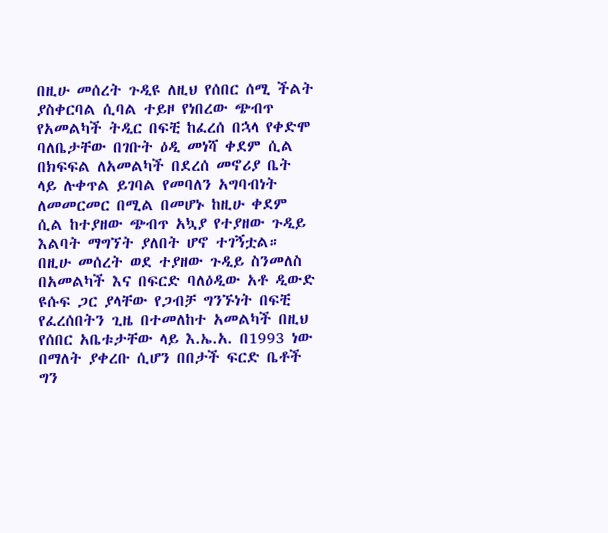በዚሁ መሰረት ጉዲዩ ለዚህ የሰበር ሰሚ ችልት ያስቀርባል ሲባል ተይዞ የነበረው ጭብጥ የአመልካች ትዲር በፍቺ ከፈረሰ በኋላ የቀድሞ ባለቤታቸው በገቡት ዕዲ መነሻ ቀደም ሲል በክፍፍል ለአመልካች በደረሰ መኖሪያ ቤት ላይ ሉቀጥል ይገባል የመባለን አግባብነት ለመመርመር በሚል በመሆኑ ከዚሁ ቀደም ሲል ከተያዘው ጭብጥ አኳያ የተያዘው ጉዲይ እልባት ማግኘት ያለበት ሆኖ ተገኝቷል።
በዚሁ መሰረት ወደ ተያዘው ጉዲይ ስንመለስ በአመልካች እና በፍርድ ባለዕዲው አቶ ዲውድ ዩሱፍ ጋር ያላቸው የጋብቻ ግንኙነት በፍቺ የፈረሰበትን ጊዜ በተመለከተ አመልካች በዚህ የሰበር አቤቱታቸው ላይ እ.ኤ.አ. በ1993 ነው በማለት ያቀረቡ ሲሆን በበታች ፍርድ ቤቶች ግን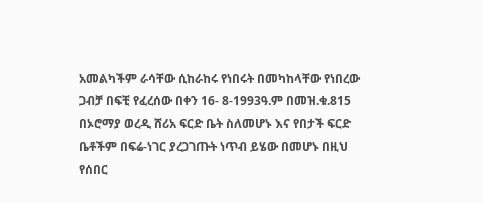አመልካችም ራሳቸው ሲከራከሩ የነበሩት በመካከላቸው የነበረው ጋብቻ በፍቺ የፈረሰው በቀን 16- 8-1993ዓ.ም በመዝ.ቁ.815 በኦሮማያ ወረዲ ሸሪአ ፍርድ ቤት ስለመሆኑ እና የበታች ፍርድ ቤቶችም በፍሬ-ነገር ያረጋገጡት ነጥብ ይሄው በመሆኑ በዚህ የሰበር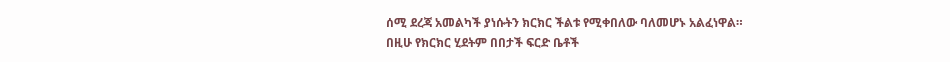ሰሚ ደረጃ አመልካች ያነሱትን ክርክር ችልቱ የሚቀበለው ባለመሆኑ አልፈነዋል።
በዚሁ የክርክር ሂደትም በበታች ፍርድ ቤቶች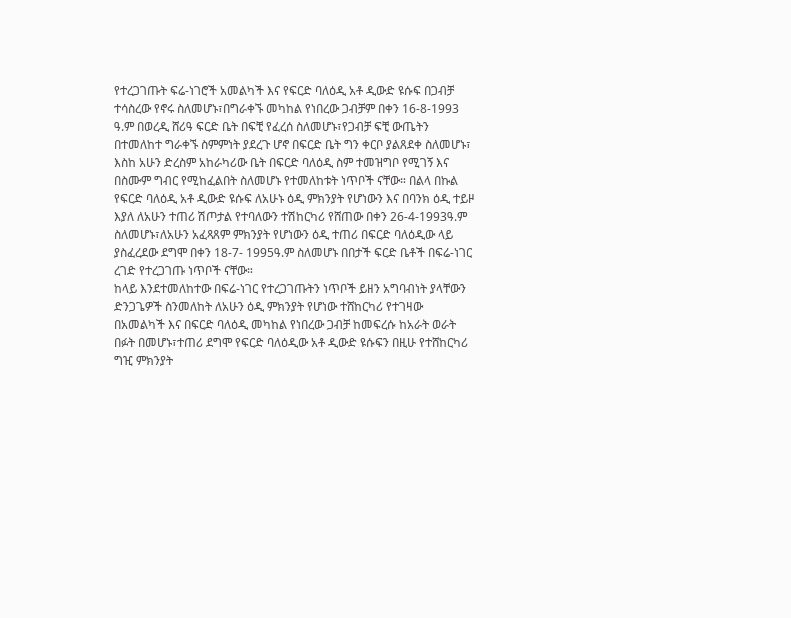የተረጋገጡት ፍሬ-ነገሮች አመልካች እና የፍርድ ባለዕዲ አቶ ዲውድ ዩሱፍ በጋብቻ ተሳስረው የኖሩ ስለመሆኑ፣በግራቀኙ መካከል የነበረው ጋብቻም በቀን 16-8-1993 ዓ.ም በወረዲ ሸሪዓ ፍርድ ቤት በፍቺ የፈረሰ ስለመሆኑ፣የጋብቻ ፍቺ ውጤትን በተመለከተ ግራቀኙ ስምምነት ያደረጉ ሆኖ በፍርድ ቤት ግን ቀርቦ ያልጸደቀ ስለመሆኑ፣ እስከ አሁን ድረስም አከራካሪው ቤት በፍርድ ባለዕዲ ስም ተመዝግቦ የሚገኝ እና በስሙም ግብር የሚከፈልበት ስለመሆኑ የተመለከቱት ነጥቦች ናቸው። በልላ በኩል የፍርድ ባለዕዲ አቶ ዲውድ ዩሱፍ ለአሁኑ ዕዲ ምክንያት የሆነውን እና በባንክ ዕዲ ተይዞ እያለ ለአሁን ተጠሪ ሽጦታል የተባለውን ተሽከርካሪ የሸጠው በቀን 26-4-1993ዓ.ም ስለመሆኑ፣ለአሁን አፈጻጸም ምክንያት የሆነውን ዕዲ ተጠሪ በፍርድ ባለዕዲው ላይ ያስፈረደው ደግሞ በቀን 18-7- 1995ዓ.ም ስለመሆኑ በበታች ፍርድ ቤቶች በፍሬ-ነገር ረገድ የተረጋገጡ ነጥቦች ናቸው።
ከላይ እንደተመለከተው በፍሬ-ነገር የተረጋገጡትን ነጥቦች ይዘን አግባብነት ያላቸውን ድንጋጌዎች ስንመለከት ለአሁን ዕዲ ምክንያት የሆነው ተሸከርካሪ የተገዛው በአመልካች እና በፍርድ ባለዕዲ መካከል የነበረው ጋብቻ ከመፍረሱ ከአራት ወራት በፉት በመሆኑ፣ተጠሪ ደግሞ የፍርድ ባለዕዲው አቶ ዲውድ ዩሱፍን በዚሁ የተሸከርካሪ ግዢ ምክንያት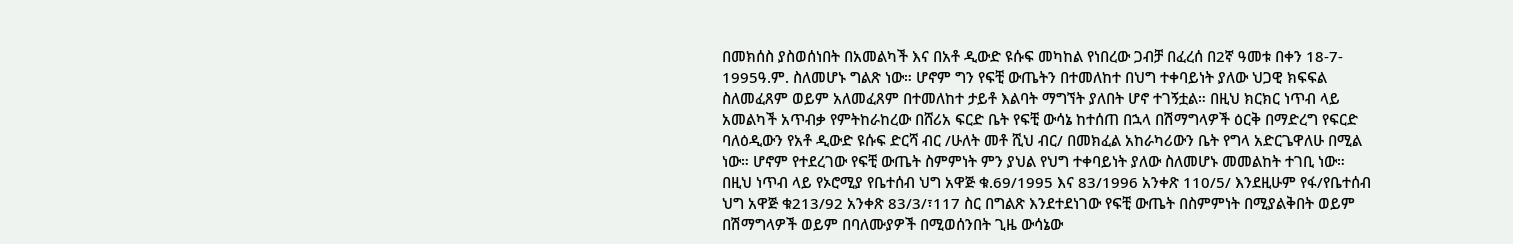በመክሰስ ያስወሰነበት በአመልካች እና በአቶ ዲውድ ዩሱፍ መካከል የነበረው ጋብቻ በፈረሰ በ2ኛ ዓመቱ በቀን 18-7- 1995ዓ.ም. ስለመሆኑ ግልጽ ነው። ሆኖም ግን የፍቺ ውጤትን በተመለከተ በህግ ተቀባይነት ያለው ህጋዊ ክፍፍል ስለመፈጸም ወይም አለመፈጸም በተመለከተ ታይቶ እልባት ማግኘት ያለበት ሆኖ ተገኝቷል። በዚህ ክርክር ነጥብ ላይ አመልካች አጥብቃ የምትከራከረው በሸሪአ ፍርድ ቤት የፍቺ ውሳኔ ከተሰጠ በኋላ በሽማግላዎች ዕርቅ በማድረግ የፍርድ ባለዕዲውን የአቶ ዲውድ ዩሱፍ ድርሻ ብር /ሁለት መቶ ሺህ ብር/ በመክፈል አከራካሪውን ቤት የግላ አድርጌዋለሁ በሚል ነው። ሆኖም የተደረገው የፍቺ ውጤት ስምምነት ምን ያህል የህግ ተቀባይነት ያለው ስለመሆኑ መመልከት ተገቢ ነው። በዚህ ነጥብ ላይ የኦሮሚያ የቤተሰብ ህግ አዋጅ ቁ.69/1995 እና 83/1996 አንቀጽ 110/5/ እንደዚሁም የፋ/የቤተሰብ ህግ አዋጅ ቁ213/92 አንቀጽ 83/3/፣117 ስር በግልጽ እንደተደነገው የፍቺ ውጤት በስምምነት በሚያልቅበት ወይም በሽማግላዎች ወይም በባለሙያዎች በሚወሰንበት ጊዜ ውሳኔው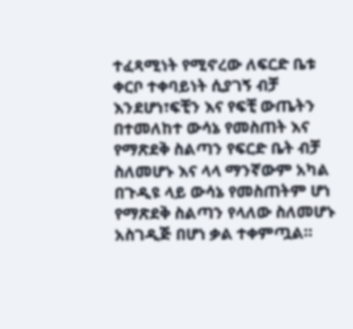ተፈጻሚነት የሚኖረው ለፍርድ ቤቱ ቀርቦ ተቀባይነት ሲያገኝ ብቻ እንደሆነ፣ፍቺን እና የፍቺ ውጤትን በተመለከተ ውሳኔ የመስጠት እና የማጽደቅ ስልጣን የፍርድ ቤት ብቻ ስለመሆኑ እና ላላ ማንኛውም አካል በጉዲዩ ላይ ውሳኔ የመስጠትም ሆነ የማጽደቅ ስልጣን የላለው ስለመሆኑ አስገዲጅ በሆነ ቃል ተቀምጧል።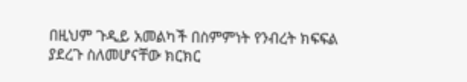በዚህም ጉዲይ አመልካች በስምምነት የንብረት ክፍፍል ያደረጉ ስለመሆናቸው ክርክር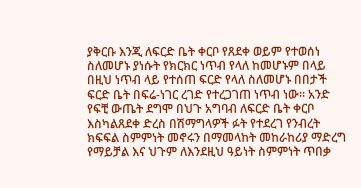ያቅርቡ እንጂ ለፍርድ ቤት ቀርቦ የጸደቀ ወይም የተወሰነ ስለመሆኑ ያነሱት የክርክር ነጥብ የላለ ከመሆኑም በላይ በዚህ ነጥብ ላይ የተሰጠ ፍርድ የላለ ስለመሆኑ በበታች ፍርድ ቤት በፍሬ-ነገር ረገድ የተረጋገጠ ነጥብ ነው። አንድ የፍቺ ውጤት ደግሞ በህጉ አግባብ ለፍርድ ቤት ቀርቦ እስካልጸደቀ ድረስ በሽማግላዎች ፉት የተደረገ የንብረት ክፍፍል ስምምነት መኖሩን በማመላከት መከራከሪያ ማድረግ የማይቻል እና ህጉም ለእንደዚህ ዓይነት ስምምነት ጥበቃ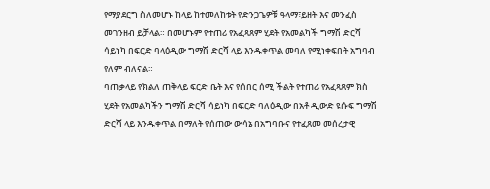የማያደርግ ስለመሆኑ ከላይ ከተመለከቱት የድንጋጌዎቹ ዓላማ፣ይዘት እና መንፈስ መገንዘብ ይቻላል። በመሆኑም የተጠሪ የአፈጻጸም ሂደት የአመልካች ግማሽ ድርሻ ሳይነካ በፍርድ ባላዕዲው ግማሽ ድርሻ ላይ እንዱቀጥል መባለ የሚነቀፍበት አግባብ የለም ብለናል።
ባጠቃላይ የክልለ ጠቅላይ ፍርድ ቤት እና የሰበር ሰሚ ችልት የተጠሪ የአፈጻጸም ክስ ሂደት የአመልካችን ግማሽ ድርሻ ሳይነካ በፍርድ ባለዕዲው በአቶ ዲውድ ዩሱፍ ግማሽ ድርሻ ላይ እንዱቀጥል በማለት የሰጠው ውሳኔ በአግባቡና የተፈጸመ መሰረታዊ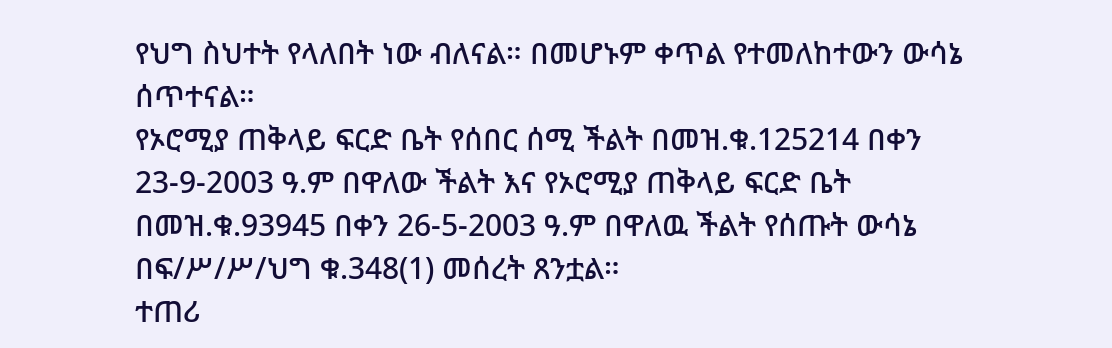የህግ ስህተት የላለበት ነው ብለናል። በመሆኑም ቀጥል የተመለከተውን ውሳኔ ሰጥተናል።
የኦሮሚያ ጠቅላይ ፍርድ ቤት የሰበር ሰሚ ችልት በመዝ.ቁ.125214 በቀን 23-9-2003 ዓ.ም በዋለው ችልት እና የኦሮሚያ ጠቅላይ ፍርድ ቤት በመዝ.ቁ.93945 በቀን 26-5-2003 ዓ.ም በዋለዉ ችልት የሰጡት ውሳኔ በፍ/ሥ/ሥ/ህግ ቁ.348(1) መሰረት ጸንቷል።
ተጠሪ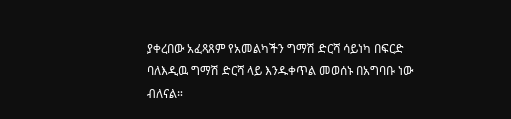ያቀረበው አፈጻጸም የአመልካችን ግማሽ ድርሻ ሳይነካ በፍርድ ባለእዲዉ ግማሽ ድርሻ ላይ እንዱቀጥል መወሰኑ በአግባቡ ነው ብለናል።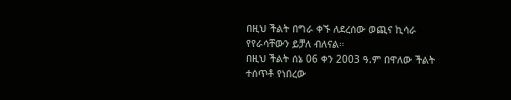በዚህ ችልት በግራ ቀኙ ለደረሰው ወጪና ኪሳራ የየራሳቸውን ይቻለ ብለናል።
በዚህ ችልት ሰኔ 06 ቀን 2003 ዓ.ም በዋለው ችልት ተሰጥቶ የነበረው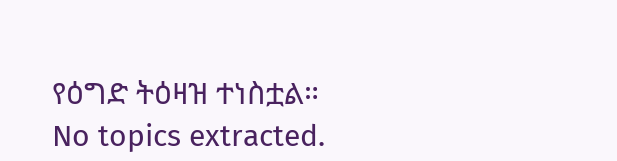የዕግድ ትዕዛዝ ተነስቷል።
No topics extracted.